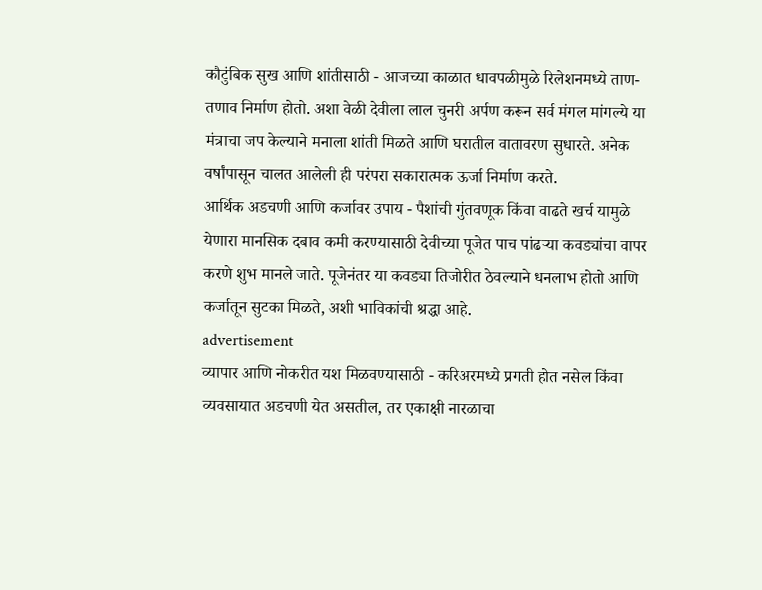कौटुंबिक सुख आणि शांतीसाठी - आजच्या काळात धावपळीमुळे रिलेशनमध्ये ताण-तणाव निर्माण होतो. अशा वेळी देवीला लाल चुनरी अर्पण करून सर्व मंगल मांगल्ये या मंत्राचा जप केल्याने मनाला शांती मिळते आणि घरातील वातावरण सुधारते. अनेक वर्षांपासून चालत आलेली ही परंपरा सकारात्मक ऊर्जा निर्माण करते.
आर्थिक अडचणी आणि कर्जावर उपाय - पैशांची गुंतवणूक किंवा वाढते खर्च यामुळे येणारा मानसिक दबाव कमी करण्यासाठी देवीच्या पूजेत पाच पांढऱ्या कवड्यांचा वापर करणे शुभ मानले जाते. पूजेनंतर या कवड्या तिजोरीत ठेवल्याने धनलाभ होतो आणि कर्जातून सुटका मिळते, अशी भाविकांची श्रद्धा आहे.
advertisement
व्यापार आणि नोकरीत यश मिळवण्यासाठी - करिअरमध्ये प्रगती होत नसेल किंवा व्यवसायात अडचणी येत असतील, तर एकाक्षी नारळाचा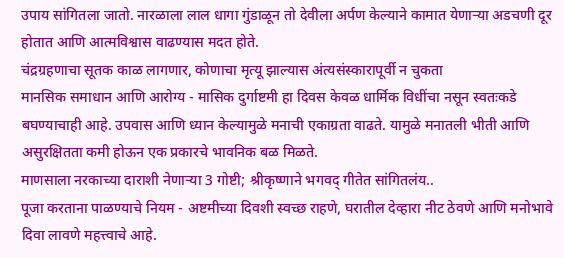उपाय सांगितला जातो. नारळाला लाल धागा गुंडाळून तो देवीला अर्पण केल्याने कामात येणाऱ्या अडचणी दूर होतात आणि आत्मविश्वास वाढण्यास मदत होते.
चंद्रग्रहणाचा सूतक काळ लागणार, कोणाचा मृत्यू झाल्यास अंत्यसंस्कारापूर्वी न चुकता
मानसिक समाधान आणि आरोग्य - मासिक दुर्गाष्टमी हा दिवस केवळ धार्मिक विधींचा नसून स्वतःकडे बघण्याचाही आहे. उपवास आणि ध्यान केल्यामुळे मनाची एकाग्रता वाढते. यामुळे मनातली भीती आणि असुरक्षितता कमी होऊन एक प्रकारचे भावनिक बळ मिळते.
माणसाला नरकाच्या दाराशी नेणाऱ्या 3 गोष्टी; श्रीकृष्णाने भगवद् गीतेत सांगितलंय..
पूजा करताना पाळण्याचे नियम - अष्टमीच्या दिवशी स्वच्छ राहणे, घरातील देव्हारा नीट ठेवणे आणि मनोभावे दिवा लावणे महत्त्वाचे आहे.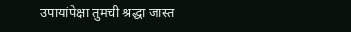उपायांपेक्षा तुमची श्रद्धा जास्त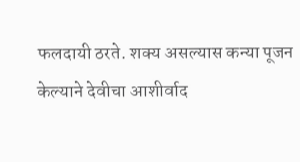फलदायी ठरते. शक्य असल्यास कन्या पूजन केल्याने देवीचा आशीर्वाद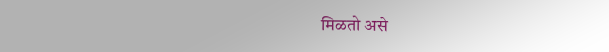मिळतो असे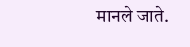मानले जाते.